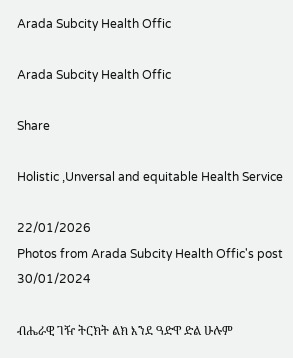Arada Subcity Health Offic

Arada Subcity Health Offic

Share

Holistic ,Unversal and equitable Health Service

22/01/2026
Photos from Arada Subcity Health Offic's post 30/01/2024

ብሔራዊ ገዥ ትርክት ልክ እንደ ዓድዋ ድል ሁሉም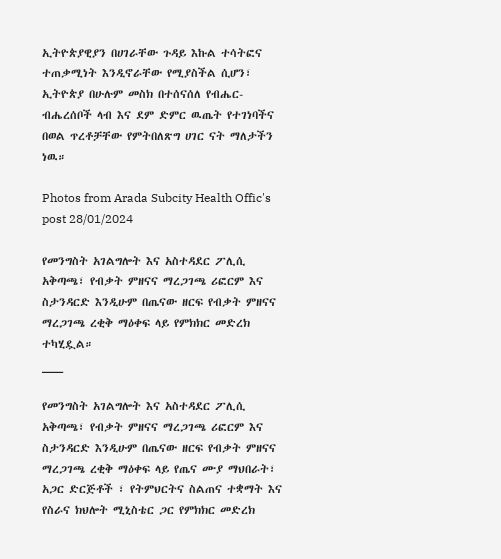ኢትዮጵያዊያን በሀገራቸው ጉዳይ እኩል ተሳትፎና ተጠቃሚነት እንዲኖራቸው የሚያስችል ሲሆን፣ ኢትዮጵያ በሁሉም መስክ በተሰናሰለ የብሔር-ብሔረሰቦች ላብ እና ደም ድምር ዉጤት የተገነባችና በወል ጥረቶቻቸው የምትበለጽግ ሀገር ናት ማለታችን ነዉ።

Photos from Arada Subcity Health Offic's post 28/01/2024

የመንግስት አገልግሎት እና አስተዳደር ፖሊሲ አቅጣጫ፣ የብቃት ምዘናና ማረጋገጫ ሪፎርም እና ስታንዳርድ እንዲሁም በጤናው ዘርፍ የብቃት ምዘናና ማረጋገጫ ረቂቅ ማዕቀፍ ላይ የምክክር መድረክ ተካሂዷል።
___

የመንግስት አገልግሎት እና አስተዳደር ፖሊሲ አቅጣጫ፣ የብቃት ምዘናና ማረጋገጫ ሪፎርም እና ስታንዳርድ እንዲሁም በጤናው ዘርፍ የብቃት ምዘናና ማረጋገጫ ረቂቅ ማዕቀፍ ላይ የጤና ሙያ ማህበራት፣ አጋር ድርጅቶች ፣ የትምህርትና ስልጠና ተቋማት እና የስራና ክህሎት ሚኒስቴር ጋር የምክክር መድረክ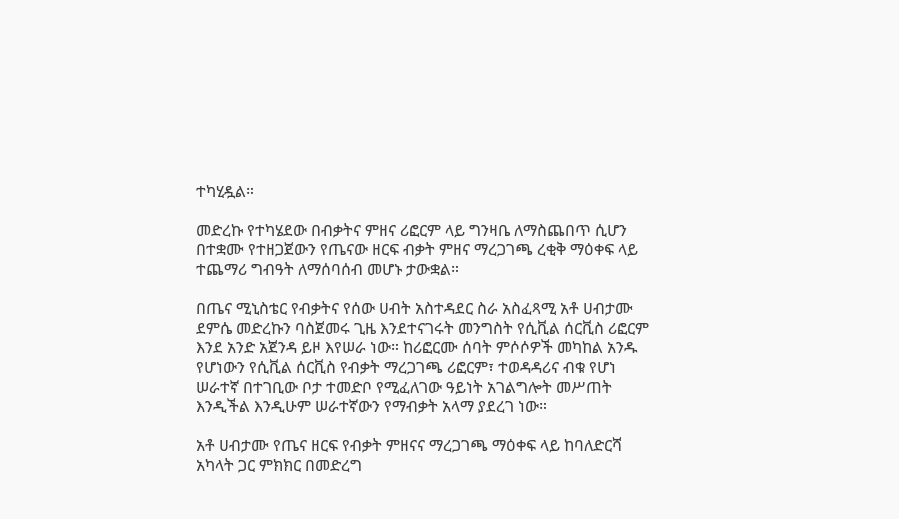ተካሂዷል።

መድረኩ የተካሄደው በብቃትና ምዘና ሪፎርም ላይ ግንዛቤ ለማስጨበጥ ሲሆን በተቋሙ የተዘጋጀውን የጤናው ዘርፍ ብቃት ምዘና ማረጋገጫ ረቂቅ ማዕቀፍ ላይ ተጨማሪ ግብዓት ለማሰባሰብ መሆኑ ታውቋል።

በጤና ሚኒስቴር የብቃትና የሰው ሀብት አስተዳደር ስራ አስፈጻሚ አቶ ሀብታሙ ደምሴ መድረኩን ባስጀመሩ ጊዜ እንደተናገሩት መንግስት የሲቪል ሰርቪስ ሪፎርም እንደ አንድ አጀንዳ ይዞ እየሠራ ነው። ከሪፎርሙ ሰባት ምሶሶዎች መካከል አንዱ የሆነውን የሲቪል ሰርቪስ የብቃት ማረጋገጫ ሪፎርም፣ ተወዳዳሪና ብቁ የሆነ ሠራተኛ በተገቢው ቦታ ተመድቦ የሚፈለገው ዓይነት አገልግሎት መሥጠት እንዲችል እንዲሁም ሠራተኛውን የማብቃት አላማ ያደረገ ነው።

አቶ ሀብታሙ የጤና ዘርፍ የብቃት ምዘናና ማረጋገጫ ማዕቀፍ ላይ ከባለድርሻ አካላት ጋር ምክክር በመድረግ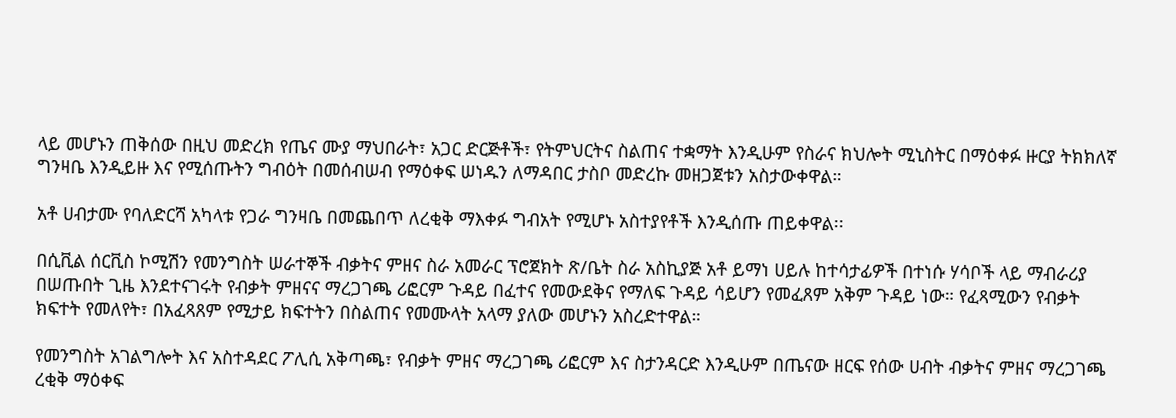ላይ መሆኑን ጠቅሰው በዚህ መድረክ የጤና ሙያ ማህበራት፣ አጋር ድርጅቶች፣ የትምህርትና ስልጠና ተቋማት እንዲሁም የስራና ክህሎት ሚኒስትር በማዕቀፉ ዙርያ ትክክለኛ ግንዛቤ እንዲይዙ እና የሚሰጡትን ግብዕት በመሰብሠብ የማዕቀፍ ሠነዱን ለማዳበር ታስቦ መድረኩ መዘጋጀቱን አስታውቀዋል።

አቶ ሀብታሙ የባለድርሻ አካላቱ የጋራ ግንዛቤ በመጨበጥ ለረቂቅ ማእቀፉ ግብአት የሚሆኑ አስተያየቶች እንዲሰጡ ጠይቀዋል፡፡

በሲቪል ሰርቪስ ኮሚሽን የመንግስት ሠራተኞች ብቃትና ምዘና ስራ አመራር ፕሮጀክት ጽ/ቤት ስራ አስኪያጅ አቶ ይማነ ሀይሉ ከተሳታፊዎች በተነሱ ሃሳቦች ላይ ማብራሪያ በሠጡበት ጊዜ እንደተናገሩት የብቃት ምዘናና ማረጋገጫ ሪፎርም ጉዳይ በፈተና የመውደቅና የማለፍ ጉዳይ ሳይሆን የመፈጸም አቅም ጉዳይ ነው። የፈጻሚውን የብቃት ክፍተት የመለየት፣ በአፈጻጸም የሚታይ ክፍተትን በስልጠና የመሙላት አላማ ያለው መሆኑን አስረድተዋል።

የመንግስት አገልግሎት እና አስተዳደር ፖሊሲ አቅጣጫ፣ የብቃት ምዘና ማረጋገጫ ሪፎርም እና ስታንዳርድ እንዲሁም በጤናው ዘርፍ የሰው ሀብት ብቃትና ምዘና ማረጋገጫ ረቂቅ ማዕቀፍ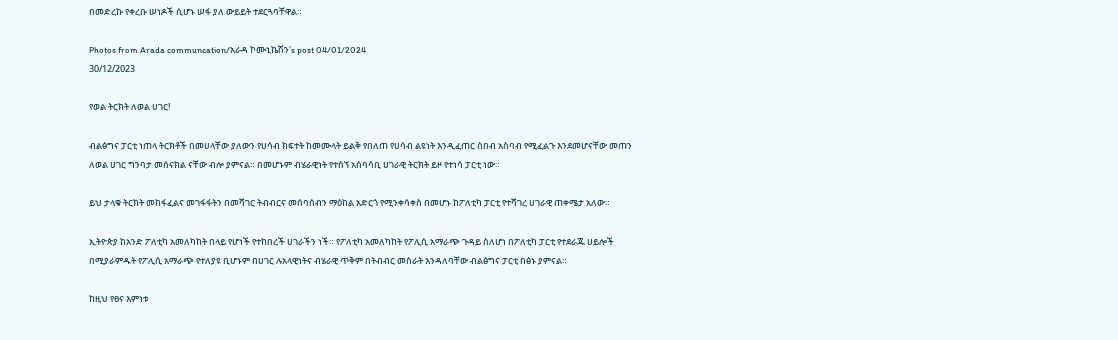በመድረኩ የቀረቡ ሠነዶች ሲሆኑ ሠፋ ያለ ውይይት ተደርጓባቸዋል።

Photos from Arada communcation/አራዳ ኮሙኒኬሽን's post 04/01/2024
30/12/2023

የወል ትርክት ለወል ሀገር!

ብልፅግና ፓርቲ ነጠላ ትርክቶች በመሀላቸው ያለውን የሀሳብ ክፍተት ከመሙላት ይልቅ የበለጠ የሀሳብ ልዩነት እንዲፈጠር ሰበብ አስባብ የሚፈልጉ እንደመሆናቸው መጠን ለወል ሀገር ግንባታ መሰናክል ናቸው ብሎ ያምናል። በመሆኑም ብሄራዊነት የተሰኘ አሰባሳቢ ሀገራዊ ትርክት ይዞ የተነሳ ፓርቲ ነው።

ይህ ታላቁ ትርክት መከፋፈልና መገፋፋትን በመሻገር ትብብርና መሰባሰብን ማዕከል አድርጎ የሚንቀሳቀስ በመሆኑ ከፖለቲካ ፓርቲ የተሻገረ ሀገራዊ ጠቀሜታ አለው።

ኢትዮጵያ ከአንድ ፖለቲካ አመለካከት በላይ የሆነች የተከበረች ሀገራችን ነች። የፖለቲካ አመለካከት የፖሊሲ አማራጭ ጉዳይ ስለሆነ በፖለቲካ ፓርቲ የተደራጁ ሀይሎች በሚያራምዱት የፖሊሲ አማራጭ የተለያዩ ቢሆኑም በሀገር ሉአላዊነትና ብሄራዊ ጥቅም በትብብር መስራት እንዳለባቸው ብልፅግና ፓርቲ በፅኑ ያምናል።

ከዚህ የፀና እምነቱ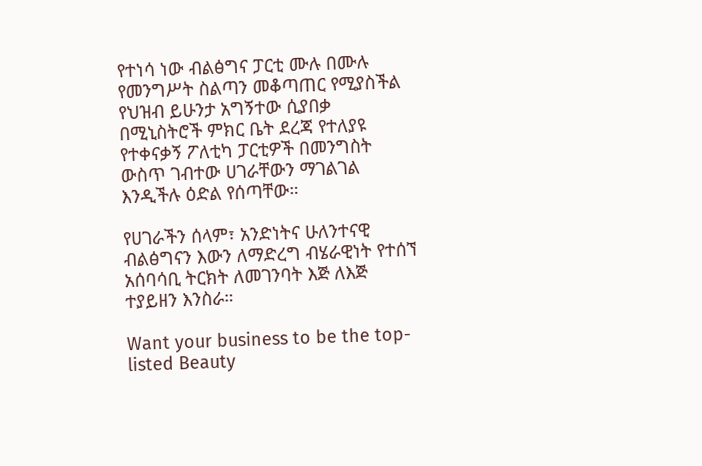የተነሳ ነው ብልፅግና ፓርቲ ሙሉ በሙሉ የመንግሥት ስልጣን መቆጣጠር የሚያስችል የህዝብ ይሁንታ አግኝተው ሲያበቃ በሚኒስትሮች ምክር ቤት ደረጃ የተለያዩ የተቀናቃኝ ፖለቲካ ፓርቲዎች በመንግስት ውስጥ ገብተው ሀገራቸውን ማገልገል እንዲችሉ ዕድል የሰጣቸው።

የሀገራችን ሰላም፣ አንድነትና ሁለንተናዊ ብልፅግናን እውን ለማድረግ ብሄራዊነት የተሰኘ አሰባሳቢ ትርክት ለመገንባት እጅ ለእጅ ተያይዘን እንስራ።

Want your business to be the top-listed Beauty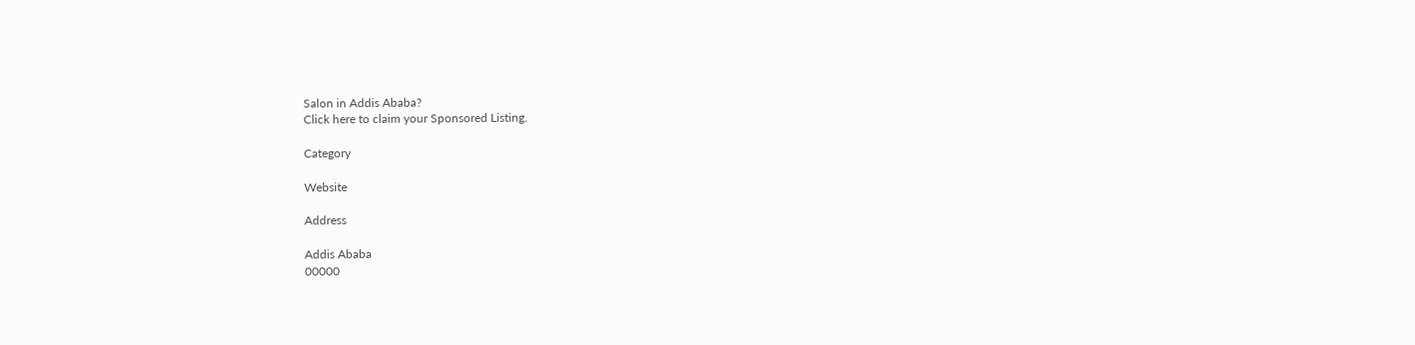Salon in Addis Ababa?
Click here to claim your Sponsored Listing.

Category

Website

Address

Addis Ababa
00000